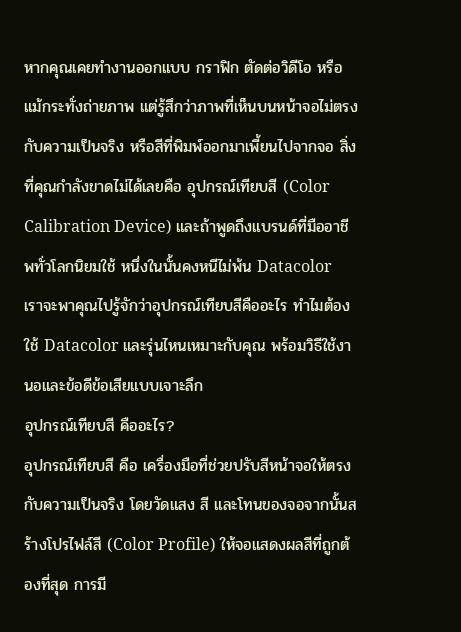หากคุณเคยทำงานออกแบบ กราฟิก ตัดต่อวิดีโอ หรือแม้กระทั่งถ่ายภาพ แต่รู้สึกว่าภาพที่เห็นบนหน้าจอไม่ตรงกับความเป็นจริง หรือสีที่พิมพ์ออกมาเพี้ยนไปจากจอ สิ่งที่คุณกำลังขาดไม่ได้เลยคือ อุปกรณ์เทียบสี (Color Calibration Device) และถ้าพูดถึงแบรนด์ที่มืออาชีพทั่วโลกนิยมใช้ หนึ่งในนั้นคงหนีไม่พ้น Datacolor
เราจะพาคุณไปรู้จักว่าอุปกรณ์เทียบสีคืออะไร ทำไมต้องใช้ Datacolor และรุ่นไหนเหมาะกับคุณ พร้อมวิธีใช้งานอและข้อดีข้อเสียแบบเจาะลึก
อุปกรณ์เทียบสี คืออะไร?
อุปกรณ์เทียบสี คือ เครื่องมือที่ช่วยปรับสีหน้าจอให้ตรงกับความเป็นจริง โดยวัดแสง สี และโทนของจอจากนั้นสร้างโปรไฟล์สี (Color Profile) ให้จอแสดงผลสีที่ถูกต้องที่สุด การมี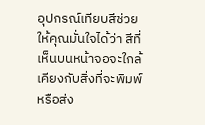อุปกรณ์เทียบสีช่วยให้คุณมั่นใจได้ว่า สีที่เห็นบนหน้าจอจะใกล้เคียงกับสิ่งที่จะพิมพ์หรือส่ง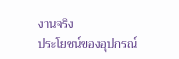งานจริง
ประโยชน์ของอุปกรณ์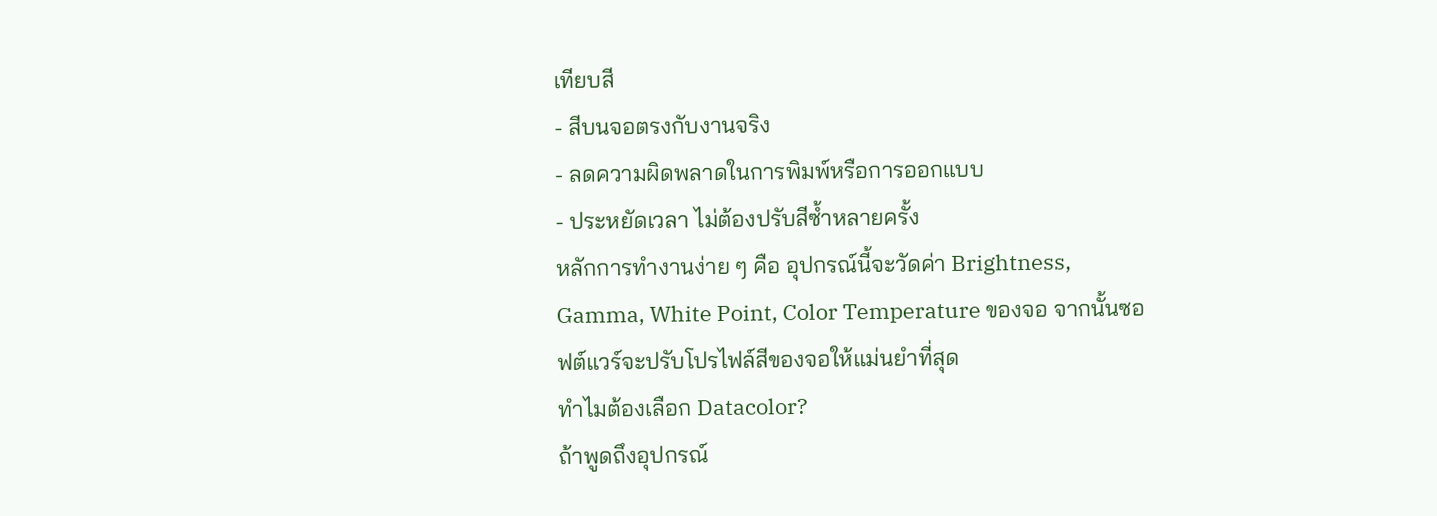เทียบสี
- สีบนจอตรงกับงานจริง
- ลดความผิดพลาดในการพิมพ์หรือการออกแบบ
- ประหยัดเวลา ไม่ต้องปรับสีซ้ำหลายครั้ง
หลักการทำงานง่าย ๆ คือ อุปกรณ์นี้จะวัดค่า Brightness, Gamma, White Point, Color Temperature ของจอ จากนั้นซอฟต์แวร์จะปรับโปรไฟล์สีของจอให้แม่นยำที่สุด
ทำไมต้องเลือก Datacolor?
ถ้าพูดถึงอุปกรณ์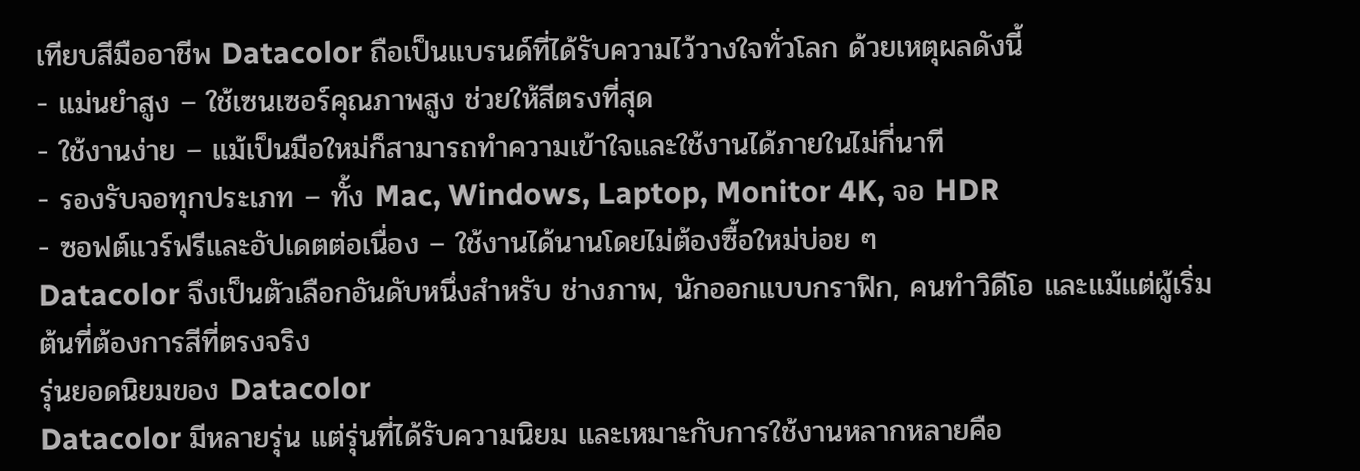เทียบสีมืออาชีพ Datacolor ถือเป็นแบรนด์ที่ได้รับความไว้วางใจทั่วโลก ด้วยเหตุผลดังนี้
- แม่นยำสูง – ใช้เซนเซอร์คุณภาพสูง ช่วยให้สีตรงที่สุด
- ใช้งานง่าย – แม้เป็นมือใหม่ก็สามารถทำความเข้าใจและใช้งานได้ภายในไม่กี่นาที
- รองรับจอทุกประเภท – ทั้ง Mac, Windows, Laptop, Monitor 4K, จอ HDR
- ซอฟต์แวร์ฟรีและอัปเดตต่อเนื่อง – ใช้งานได้นานโดยไม่ต้องซื้อใหม่บ่อย ๆ
Datacolor จึงเป็นตัวเลือกอันดับหนึ่งสำหรับ ช่างภาพ, นักออกแบบกราฟิก, คนทำวิดีโอ และแม้แต่ผู้เริ่มต้นที่ต้องการสีที่ตรงจริง
รุ่นยอดนิยมของ Datacolor
Datacolor มีหลายรุ่น แต่รุ่นที่ได้รับความนิยม และเหมาะกับการใช้งานหลากหลายคือ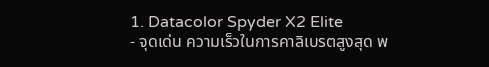1. Datacolor Spyder X2 Elite
- จุดเด่น ความเร็วในการคาลิเบรตสูงสุด พ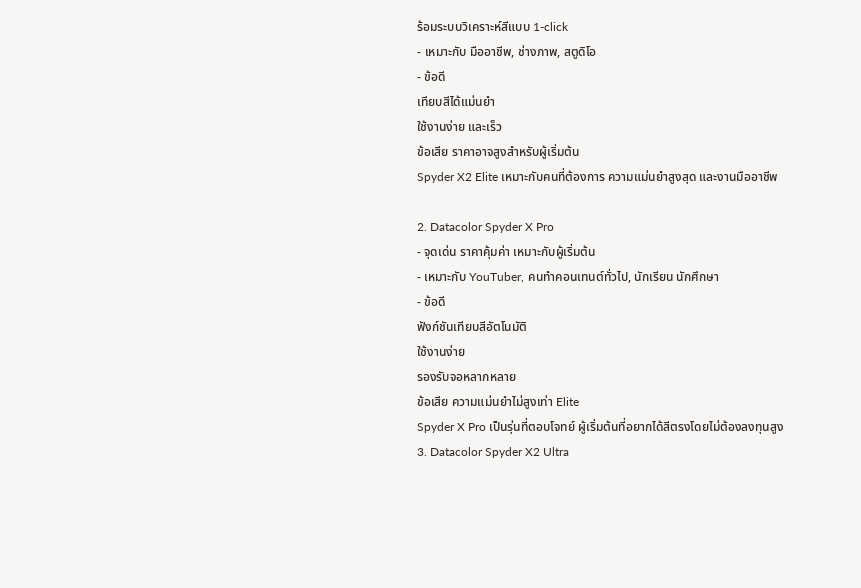ร้อมระบบวิเคราะห์สีแบบ 1-click
- เหมาะกับ มืออาชีพ, ช่างภาพ, สตูดิโอ
- ข้อดี
เทียบสีได้แม่นยำ
ใช้งานง่าย และเร็ว
ข้อเสีย ราคาอาจสูงสำหรับผู้เริ่มต้น
Spyder X2 Elite เหมาะกับคนที่ต้องการ ความแม่นยำสูงสุด และงานมืออาชีพ

2. Datacolor Spyder X Pro
- จุดเด่น ราคาคุ้มค่า เหมาะกับผู้เริ่มต้น
- เหมาะกับ YouTuber, คนทำคอนเทนต์ทั่วไป, นักเรียน นักศึกษา
- ข้อดี
ฟังก์ชันเทียบสีอัตโนมัติ
ใช้งานง่าย
รองรับจอหลากหลาย
ข้อเสีย ความแม่นยำไม่สูงเท่า Elite
Spyder X Pro เป็นรุ่นที่ตอบโจทย์ ผู้เริ่มต้นที่อยากได้สีตรงโดยไม่ต้องลงทุนสูง
3. Datacolor Spyder X2 Ultra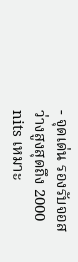- จุดเด่น รองรับจอสว่างสูงสุดถึง 2000 nits เหมาะ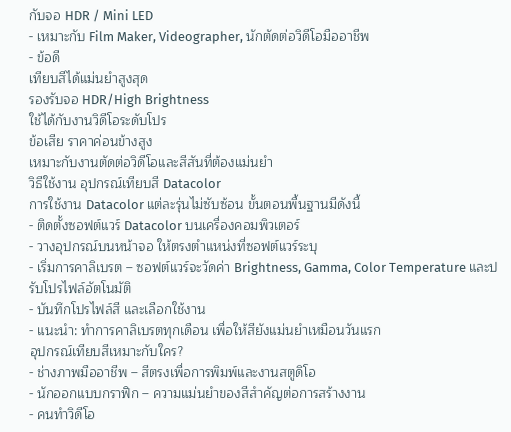กับจอ HDR / Mini LED
- เหมาะกับ Film Maker, Videographer, นักตัดต่อวิดีโอมืออาชีพ
- ข้อดี
เทียบสีได้แม่นยำสูงสุด
รองรับจอ HDR/High Brightness
ใช้ได้กับงานวิดีโอระดับโปร
ข้อเสีย ราคาค่อนข้างสูง
เหมาะกับงานตัดต่อวิดีโอและสีสันที่ต้องแม่นยำ
วิธีใช้งาน อุปกรณ์เทียบสี Datacolor
การใช้งาน Datacolor แต่ละรุ่นไม่ซับซ้อน ขั้นตอนพื้นฐานมีดังนี้
- ติดตั้งซอฟต์แวร์ Datacolor บนเครื่องคอมพิวเตอร์
- วางอุปกรณ์บนหน้าจอ ให้ตรงตำแหน่งที่ซอฟต์แวร์ระบุ
- เริ่มการคาลิเบรต – ซอฟต์แวร์จะวัดค่า Brightness, Gamma, Color Temperature และปรับโปรไฟล์อัตโนมัติ
- บันทึกโปรไฟล์สี และเลือกใช้งาน
- แนะนำ: ทำการคาลิเบรตทุกเดือน เพื่อให้สียังแม่นยำเหมือนวันแรก
อุปกรณ์เทียบสีเหมาะกับใคร?
- ช่างภาพมืออาชีพ – สีตรงเพื่อการพิมพ์และงานสตูดิโอ
- นักออกแบบกราฟิก – ความแม่นยำของสีสำคัญต่อการสร้างงาน
- คนทำวิดีโอ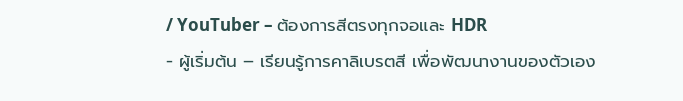/ YouTuber – ต้องการสีตรงทุกจอและ HDR
- ผู้เริ่มต้น – เรียนรู้การคาลิเบรตสี เพื่อพัฒนางานของตัวเอง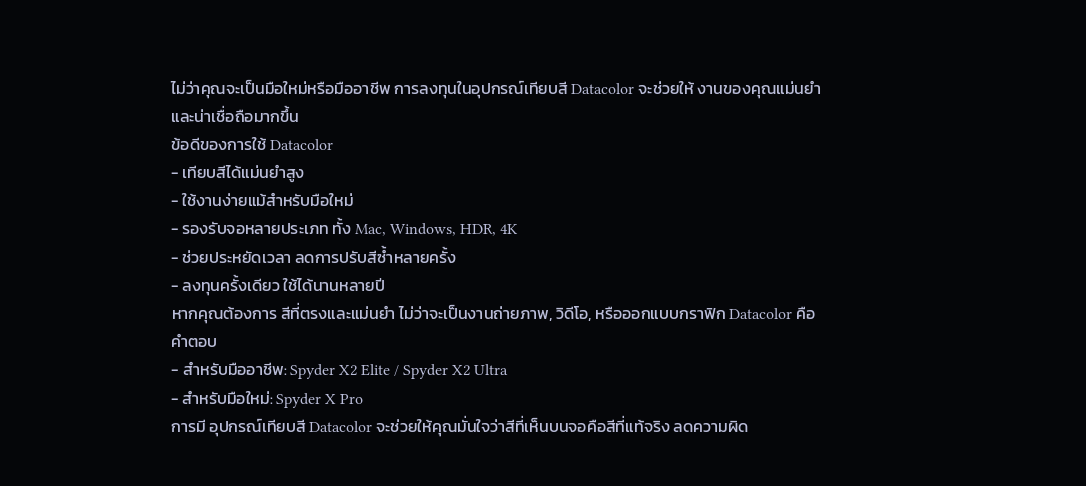ไม่ว่าคุณจะเป็นมือใหม่หรือมืออาชีพ การลงทุนในอุปกรณ์เทียบสี Datacolor จะช่วยให้ งานของคุณแม่นยำและน่าเชื่อถือมากขึ้น
ข้อดีของการใช้ Datacolor
- เทียบสีได้แม่นยำสูง
- ใช้งานง่ายแม้สำหรับมือใหม่
- รองรับจอหลายประเภท ทั้ง Mac, Windows, HDR, 4K
- ช่วยประหยัดเวลา ลดการปรับสีซ้ำหลายครั้ง
- ลงทุนครั้งเดียว ใช้ได้นานหลายปี
หากคุณต้องการ สีที่ตรงและแม่นยำ ไม่ว่าจะเป็นงานถ่ายภาพ, วิดีโอ, หรือออกแบบกราฟิก Datacolor คือคำตอบ
- สำหรับมืออาชีพ: Spyder X2 Elite / Spyder X2 Ultra
- สำหรับมือใหม่: Spyder X Pro
การมี อุปกรณ์เทียบสี Datacolor จะช่วยให้คุณมั่นใจว่าสีที่เห็นบนจอคือสีที่แท้จริง ลดความผิด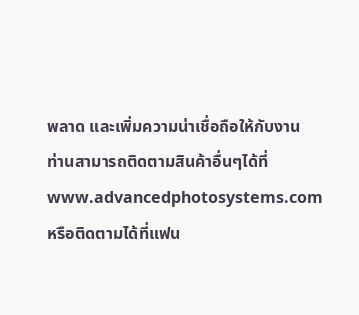พลาด และเพิ่มความน่าเชื่อถือให้กับงาน
ท่านสามารถติดตามสินค้าอื่นๆได้ที่ www.advancedphotosystems.com หรือติดตามได้ที่แฟน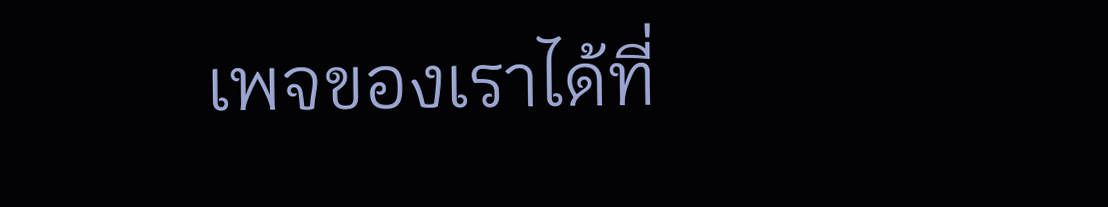เพจของเราได้ที่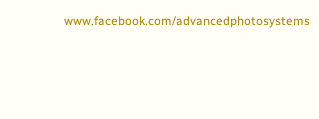www.facebook.com/advancedphotosystems